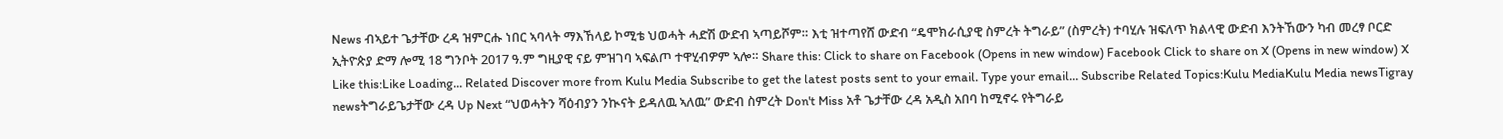News ብኣይተ ጌታቸው ረዳ ዝምርሑ ነበር ኣባላት ማእኸላይ ኮሚቴ ህወሓት ሓድሽ ውድብ ኣጣይሾም። እቲ ዝተጣየሸ ውድብ “ዴሞክራሲያዊ ስምረት ትግራይ” (ስምረት) ተባሂሉ ዝፍለጥ ክልላዊ ውድብ እንትኸውን ካብ መረፃ ቦርድ ኢትዮጵያ ድማ ሎሚ 18 ግንቦት 2017 ዓ.ም ግዚያዊ ናይ ምዝገባ ኣፍልጦ ተዋሂብዎም ኣሎ። Share this: Click to share on Facebook (Opens in new window) Facebook Click to share on X (Opens in new window) X Like this:Like Loading... Related Discover more from Kulu Media Subscribe to get the latest posts sent to your email. Type your email… Subscribe Related Topics:Kulu MediaKulu Media newsTigray newsትግራይጌታቸው ረዳ Up Next “ህወሓትን ሻዕብያን ንኲናት ይዳለዉ ኣለዉ” ውድብ ስምረት Don't Miss አቶ ጌታቸው ረዳ አዲስ አበባ ከሚኖሩ የትግራይ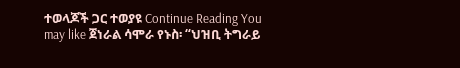ተወላጆች ጋር ተወያዩ Continue Reading You may like ጀነራል ሳሞራ የኑስ፡ “ህዝቢ ትግራይ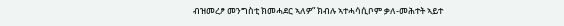ብዝመረፆ መንግስቲ ክመሓደር ኣለዎ” ክብሉ ኣተሓሳሲቦም ቃለ-መሕተት ኣይተ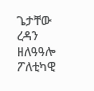ጌታቸው ረዳን ዘለዓዓሎ ፖለቲካዊ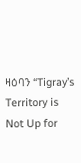ዛዕባን “Tigray’s Territory is Not Up for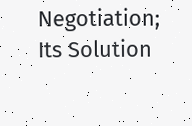Negotiation; Its Solution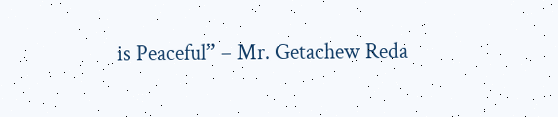is Peaceful” – Mr. Getachew Reda